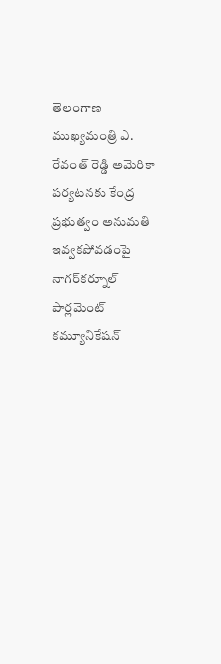తెలంగాణ ముఖ్యమంత్రి ఎ. రేవంత్ రెడ్డి అమెరికా పర్యటనకు కేంద్ర ప్రభుత్వం అనుమతి ఇవ్వకపోవడంపై నాగర్‌కర్నూల్ పార్లమెంట్ కమ్యూనికేషన్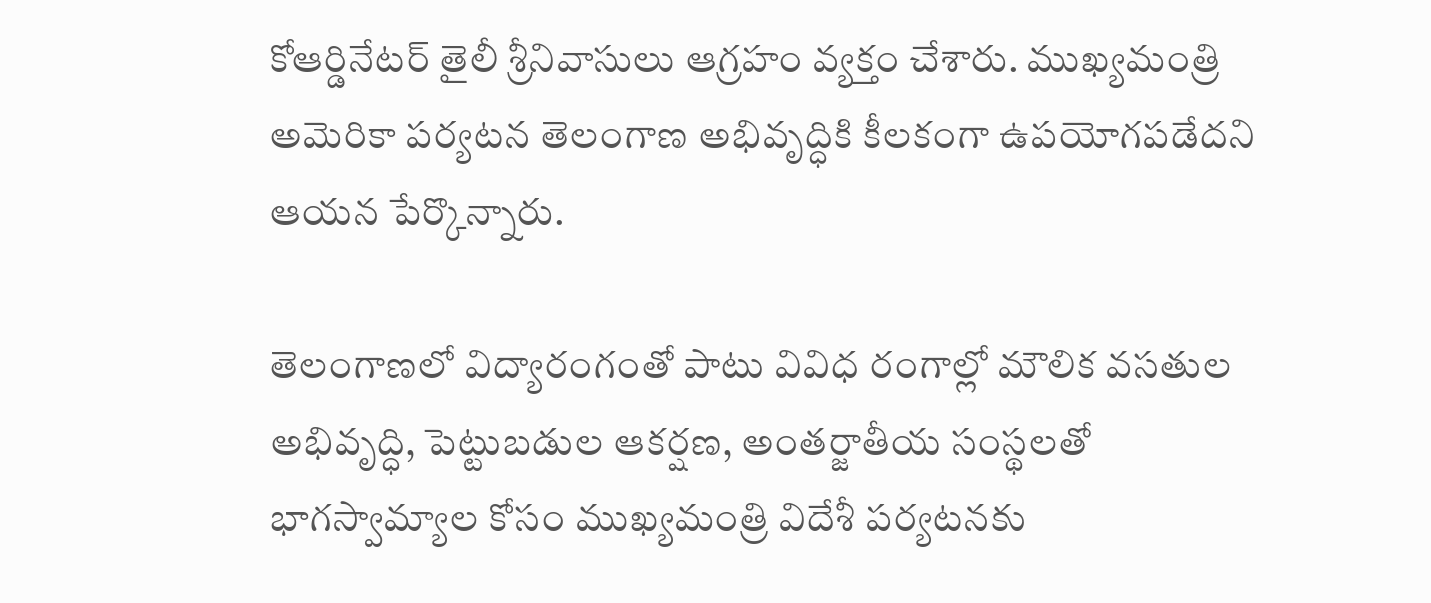కోఆర్డినేటర్ తైలీ శ్రీనివాసులు ఆగ్రహం వ్యక్తం చేశారు. ముఖ్యమంత్రి అమెరికా పర్యటన తెలంగాణ అభివృద్ధికి కీలకంగా ఉపయోగపడేదని ఆయన పేర్కొన్నారు.

తెలంగాణలో విద్యారంగంతో పాటు వివిధ రంగాల్లో మౌలిక వసతుల అభివృద్ధి, పెట్టుబడుల ఆకర్షణ, అంతర్జాతీయ సంస్థలతో భాగస్వామ్యాల కోసం ముఖ్యమంత్రి విదేశీ పర్యటనకు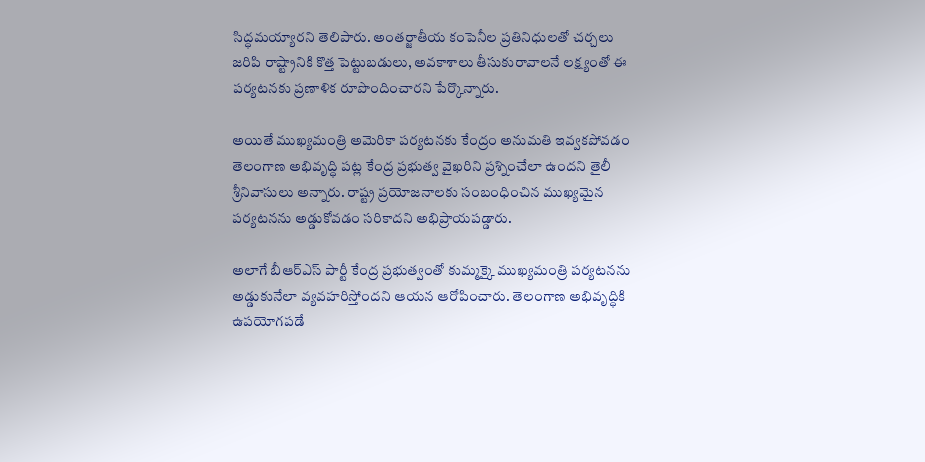సిద్ధమయ్యారని తెలిపారు. అంతర్జాతీయ కంపెనీల ప్రతినిధులతో చర్చలు జరిపి రాష్ట్రానికి కొత్త పెట్టుబడులు, అవకాశాలు తీసుకురావాలనే లక్ష్యంతో ఈ పర్యటనకు ప్రణాళిక రూపొందించారని పేర్కొన్నారు.

అయితే ముఖ్యమంత్రి అమెరికా పర్యటనకు కేంద్రం అనుమతి ఇవ్వకపోవడం తెలంగాణ అభివృద్ధి పట్ల కేంద్ర ప్రభుత్వ వైఖరిని ప్రశ్నించేలా ఉందని తైలీ శ్రీనివాసులు అన్నారు. రాష్ట్ర ప్రయోజనాలకు సంబంధించిన ముఖ్యమైన పర్యటనను అడ్డుకోవడం సరికాదని అభిప్రాయపడ్డారు.

అలాగే బీఆర్‌ఎస్ పార్టీ కేంద్ర ప్రభుత్వంతో కుమ్మక్కై ముఖ్యమంత్రి పర్యటనను అడ్డుకునేలా వ్యవహరిస్తోందని ఆయన ఆరోపించారు. తెలంగాణ అభివృద్ధికి ఉపయోగపడే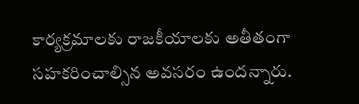కార్యక్రమాలకు రాజకీయాలకు అతీతంగా సహకరించాల్సిన అవసరం ఉందన్నారు.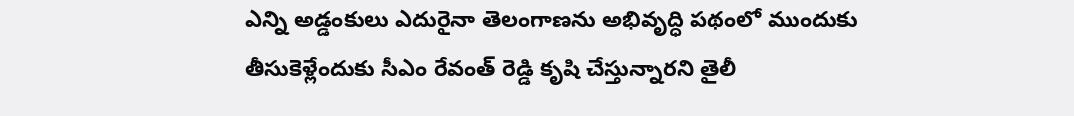ఎన్ని అడ్డంకులు ఎదురైనా తెలంగాణను అభివృద్ధి పథంలో ముందుకు తీసుకెళ్లేందుకు సీఎం రేవంత్ రెడ్డి కృషి చేస్తున్నారని తైలీ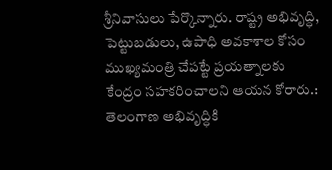శ్రీనివాసులు పేర్కొన్నారు. రాష్ట్ర అభివృద్ధి, పెట్టుబడులు, ఉపాధి అవకాశాల కోసం ముఖ్యమంత్రి చేపట్టే ప్రయత్నాలకు కేంద్రం సహకరించాలని ఆయన కోరారు.: తెలంగాణ అభివృద్ధికి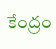కేంద్రం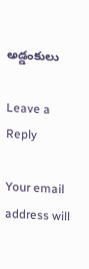అడ్డంకులు

Leave a Reply

Your email address will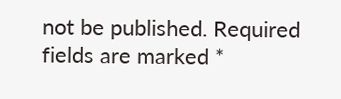not be published. Required fields are marked *